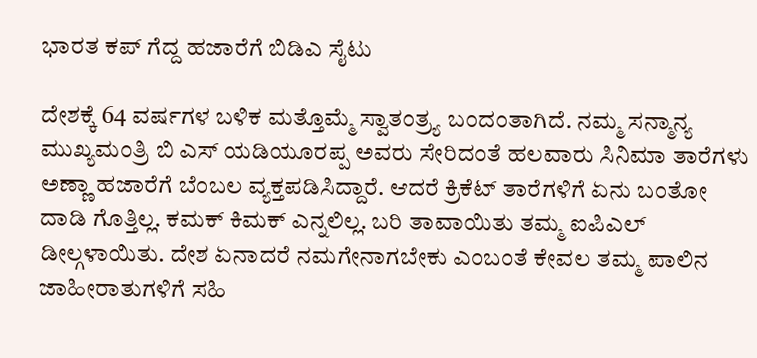ಭಾರತ ಕಪ್ ಗೆದ್ದ ಹಜಾರೆಗೆ ಬಿಡಿಎ ಸೈಟು

ದೇಶಕ್ಕೆ 64 ವರ್ಷಗಳ ಬಳಿಕ ಮತ್ತೊಮ್ಮೆ ಸ್ವಾತಂತ್ರ್ಯ ಬಂದಂತಾಗಿದೆ. ನಮ್ಮ ಸನ್ಮಾನ್ಯ ಮುಖ್ಯಮಂತ್ರಿ ಬಿ ಎಸ್ ಯಡಿಯೂರಪ್ಪ ಅವರು ಸೇರಿದಂತೆ ಹಲವಾರು ಸಿನಿಮಾ ತಾರೆಗಳು ಅಣ್ಣಾ ಹಜಾರೆಗೆ ಬೆಂಬಲ ವ್ಯಕ್ತಪಡಿಸಿದ್ದಾರೆ. ಆದರೆ ಕ್ರಿಕೆಟ್ ತಾರೆಗಳಿಗೆ ಏನು ಬಂತೋ ದಾಡಿ ಗೊತ್ತಿಲ್ಲ. ಕಮಕ್ ಕಿಮಕ್ ಎನ್ನಲಿಲ್ಲ. ಬರಿ ತಾವಾಯಿತು ತಮ್ಮ ಐಪಿಎಲ್ ಡೀಲ್ಗಳಾಯಿತು. ದೇಶ ಏನಾದರೆ ನಮಗೇನಾಗಬೇಕು ಎಂಬಂತೆ ಕೇವಲ ತಮ್ಮ ಪಾಲಿನ ಜಾಹೀರಾತುಗಳಿಗೆ ಸಹಿ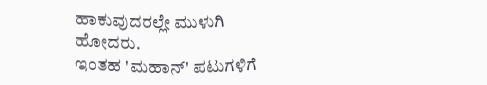ಹಾಕುವುದರಲ್ಲೇ ಮುಳುಗಿ ಹೋದರು.
ಇಂತಹ 'ಮಹಾನ್' ಪಟುಗಳಿಗೆ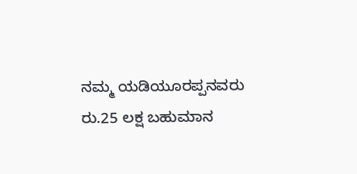ನಮ್ಮ ಯಡಿಯೂರಪ್ಪನವರು ರು.25 ಲಕ್ಷ ಬಹುಮಾನ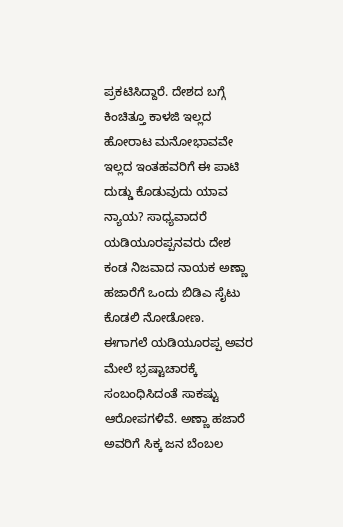ಪ್ರಕಟಿಸಿದ್ದಾರೆ. ದೇಶದ ಬಗ್ಗೆ ಕಿಂಚಿತ್ತೂ ಕಾಳಜಿ ಇಲ್ಲದ ಹೋರಾಟ ಮನೋಭಾವವೇ ಇಲ್ಲದ ಇಂತಹವರಿಗೆ ಈ ಪಾಟಿ ದುಡ್ಡು ಕೊಡುವುದು ಯಾವ ನ್ಯಾಯ? ಸಾಧ್ಯವಾದರೆ ಯಡಿಯೂರಪ್ಪನವರು ದೇಶ ಕಂಡ ನಿಜವಾದ ನಾಯಕ ಅಣ್ಣಾ ಹಜಾರೆಗೆ ಒಂದು ಬಿಡಿಎ ಸೈಟು ಕೊಡಲಿ ನೋಡೋಣ.
ಈಗಾಗಲೆ ಯಡಿಯೂರಪ್ಪ ಅವರ ಮೇಲೆ ಭ್ರಷ್ಟಾಚಾರಕ್ಕೆ ಸಂಬಂಧಿಸಿದಂತೆ ಸಾಕಷ್ಟು ಆರೋಪಗಳಿವೆ. ಅಣ್ಣಾ ಹಜಾರೆ ಅವರಿಗೆ ಸಿಕ್ಕ ಜನ ಬೆಂಬಲ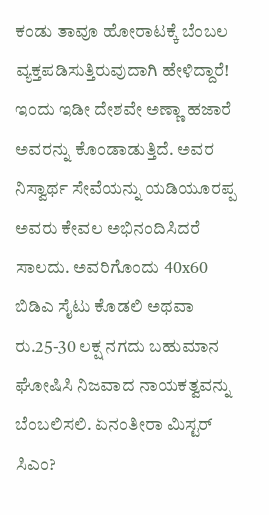ಕಂಡು ತಾವೂ ಹೋರಾಟಕ್ಕೆ ಬೆಂಬಲ ವ್ಯಕ್ತಪಡಿಸುತ್ತಿರುವುದಾಗಿ ಹೇಳಿದ್ದಾರೆ! ಇಂದು ಇಡೀ ದೇಶವೇ ಅಣ್ಣಾ ಹಜಾರೆ ಅವರನ್ನು ಕೊಂಡಾಡುತ್ತಿದೆ. ಅವರ ನಿಸ್ವಾರ್ಥ ಸೇವೆಯನ್ನು ಯಡಿಯೂರಪ್ಪ ಅವರು ಕೇವಲ ಅಭಿನಂದಿಸಿದರೆ ಸಾಲದು. ಅವರಿಗೊಂದು 40x60 ಬಿಡಿಎ ಸೈಟು ಕೊಡಲಿ ಅಥವಾ ರು.25-30 ಲಕ್ಷ ನಗದು ಬಹುಮಾನ ಘೋಷಿಸಿ ನಿಜವಾದ ನಾಯಕತ್ವವನ್ನು ಬೆಂಬಲಿಸಲಿ. ಏನಂತೀರಾ ಮಿಸ್ಟರ್ ಸಿಎಂ?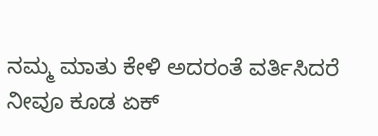ನಮ್ಮ ಮಾತು ಕೇಳಿ ಅದರಂತೆ ವರ್ತಿಸಿದರೆ ನೀವೂ ಕೂಡ ಏಕ್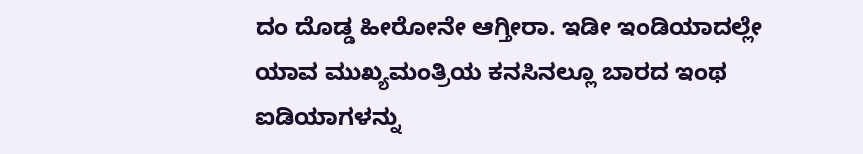ದಂ ದೊಡ್ಡ ಹೀರೋನೇ ಆಗ್ತೀರಾ. ಇಡೀ ಇಂಡಿಯಾದಲ್ಲೇ ಯಾವ ಮುಖ್ಯಮಂತ್ರಿಯ ಕನಸಿನಲ್ಲೂ ಬಾರದ ಇಂಥ ಐಡಿಯಾಗಳನ್ನು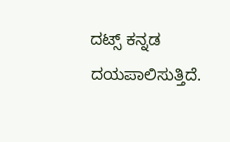ದಟ್ಸ್ ಕನ್ನಡ ದಯಪಾಲಿಸುತ್ತಿದೆ.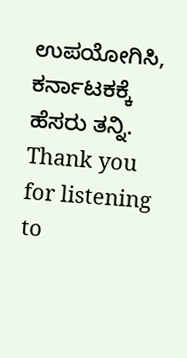ಉಪಯೋಗಿಸಿ, ಕರ್ನಾಟಕಕ್ಕೆ ಹೆಸರು ತನ್ನಿ. Thank you for listening to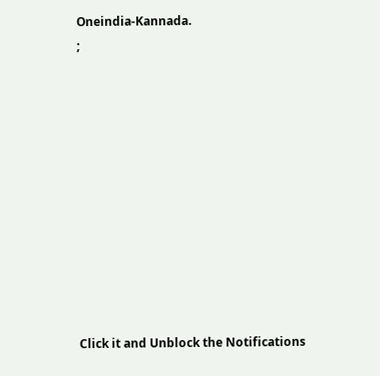Oneindia-Kannada.
;











Click it and Unblock the Notifications